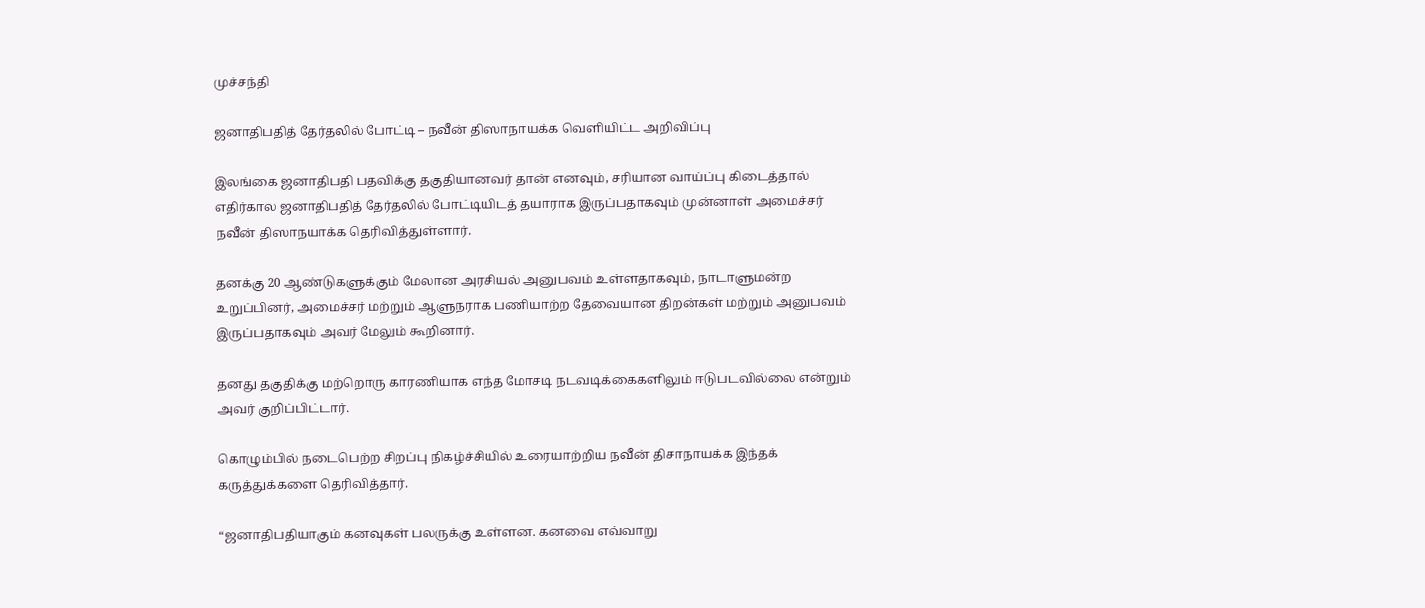முச்சந்தி

ஜனாதிபதித் தேர்தலில் போட்டி – நவீன் திஸாநாயக்க வெளியிட்ட அறிவிப்பு

இலங்கை ஜனாதிபதி பதவிக்கு தகுதியானவர் தான் எனவும், சரியான வாய்ப்பு கிடைத்தால் எதிர்கால ஜனாதிபதித் தேர்தலில் போட்டியிடத் தயாராக இருப்பதாகவும் முன்னாள் அமைச்சர் நவீன் திஸாநயாக்க தெரிவித்துள்ளார்.

தனக்கு 20 ஆண்டுகளுக்கும் மேலான அரசியல் அனுபவம் உள்ளதாகவும், நாடாளுமன்ற உறுப்பினர், அமைச்சர் மற்றும் ஆளுநராக பணியாற்ற தேவையான திறன்கள் மற்றும் அனுபவம் இருப்பதாகவும் அவர் மேலும் கூறினார்.

தனது தகுதிக்கு மற்றொரு காரணியாக எந்த மோசடி நடவடிக்கைகளிலும் ஈடுபடவில்லை என்றும் அவர் குறிப்பிட்டார்.

கொழும்பில் நடைபெற்ற சிறப்பு நிகழ்ச்சியில் உரையாற்றிய நவீன் திசாநாயக்க இந்தக் கருத்துக்களை தெரிவித்தார்.

“ஜனாதிபதியாகும் கனவுகள் பலருக்கு உள்ளன. கனவை எவ்வாறு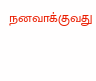நனவாக்குவது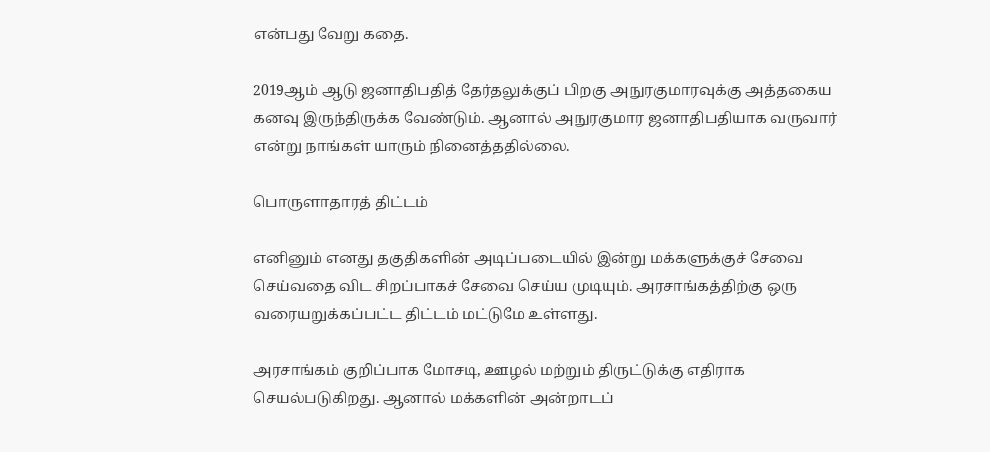என்பது வேறு கதை.

2019ஆம் ஆடு ஜனாதிபதித் தேர்தலுக்குப் பிறகு அநுரகுமாரவுக்கு அத்தகைய கனவு இருந்திருக்க வேண்டும். ஆனால் அநுரகுமார ஜனாதிபதியாக வருவார் என்று நாங்கள் யாரும் நினைத்ததில்லை.

பொருளாதாரத் திட்டம்

எனினும் எனது தகுதிகளின் அடிப்படையில் இன்று மக்களுக்குச் சேவை செய்வதை விட சிறப்பாகச் சேவை செய்ய முடியும். அரசாங்கத்திற்கு ஒரு வரையறுக்கப்பட்ட திட்டம் மட்டுமே உள்ளது.

அரசாங்கம் குறிப்பாக மோசடி, ஊழல் மற்றும் திருட்டுக்கு எதிராக செயல்படுகிறது. ஆனால் மக்களின் அன்றாடப்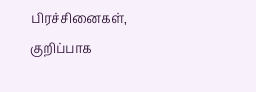பிரச்சினைகள், குறிப்பாக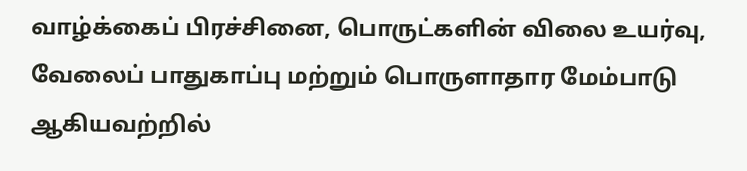வாழ்க்கைப் பிரச்சினை, பொருட்களின் விலை உயர்வு, வேலைப் பாதுகாப்பு மற்றும் பொருளாதார மேம்பாடு ஆகியவற்றில்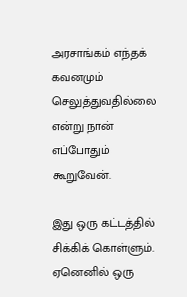அரசாங்கம் எந்தக் கவனமும் செலுத்துவதில்லை என்று நான் எப்போதும் கூறுவேன்.

இது ஒரு கட்டத்தில் சிக்கிக் கொள்ளும். ஏனெனில் ஒரு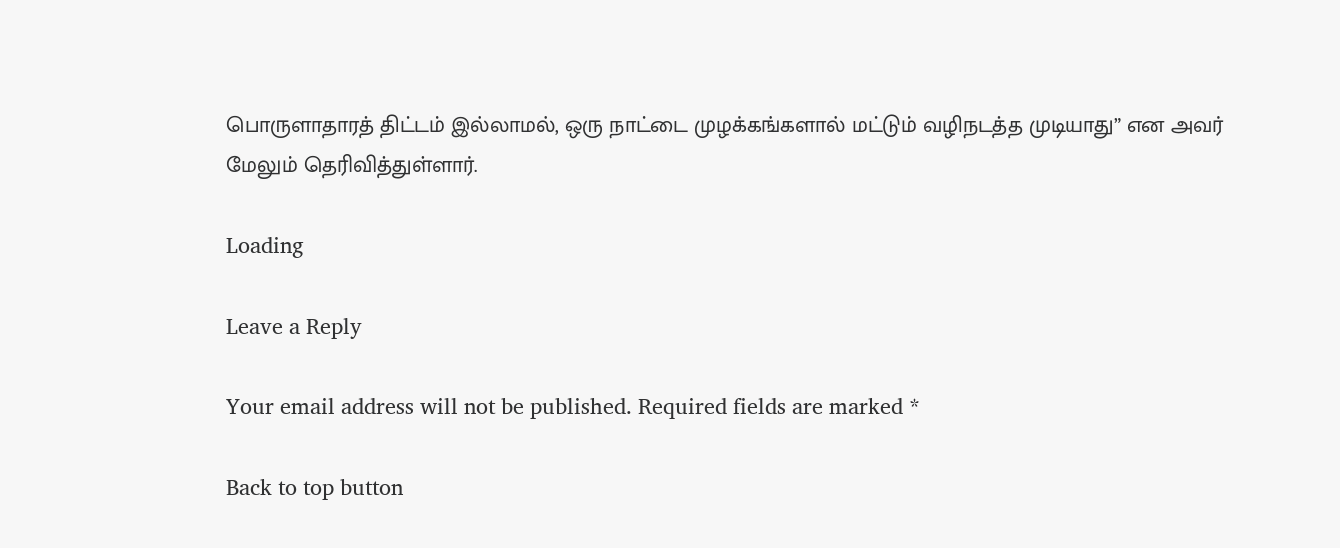பொருளாதாரத் திட்டம் இல்லாமல், ஒரு நாட்டை முழக்கங்களால் மட்டும் வழிநடத்த முடியாது” என அவர் மேலும் தெரிவித்துள்ளார்.

Loading

Leave a Reply

Your email address will not be published. Required fields are marked *

Back to top button